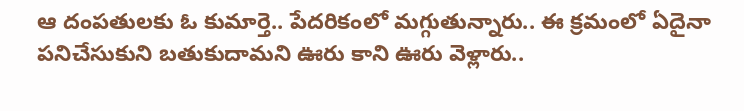ఆ దంపతులకు ఓ కుమార్తె.. పేదరికంలో మగ్గుతున్నారు.. ఈ క్రమంలో ఏదైనా పనిచేసుకుని బతుకుదామని ఊరు కాని ఊరు వెళ్లారు..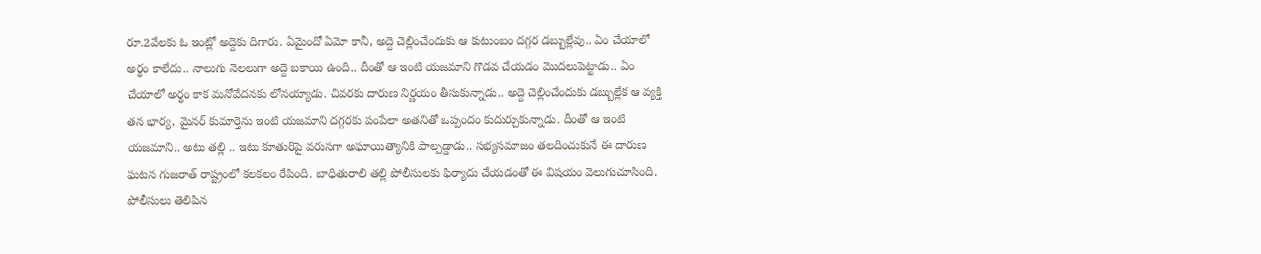రూ.2వేలకు ఓ ఇంట్లో అద్దెకు దిగారు. ఏమైందో ఏమో కానీ, అద్దె చెల్లించేందుకు ఆ కుటుంబం దగ్గర డబ్బుల్లేవు.. ఏం చేయాలో అర్థం కాలేదు.. నాలుగు నెలలుగా అద్దె బకాయి ఉంది.. దీంతో ఆ ఇంటి యజమాని గొడవ చేయడం మొదలుపెట్టాడు.. ఏం చేయాలో అర్థం కాక మనోవేదనకు లోనయ్యాడు. చివరకు దారుణ నిర్ణయం తీసుకున్నాడు.. అద్దె చెల్లించేందుకు డబ్బుల్లేక ఆ వ్యక్తి తన భార్య, మైనర్ కుమార్తెను ఇంటి యజమాని దగ్గరకు పంపేలా అతనితో ఒప్పందం కుదుర్చుకున్నాడు. దీంతో ఆ ఇంటి యజమాని.. అటు తల్లి .. ఇటు కూతురిపై వరుసగా అఘాయిత్యానికి పాల్పడ్డాడు.. సభ్యసమాజం తలదించుకునే ఈ దారుణ ఘటన గుజరాత్ రాష్ట్రంలో కలకలం రేపింది. బాధితురాలి తల్లి పోలీసులకు ఫిర్యాదు చేయడంతో ఈ విషయం వెలుగుచూసింది.
పోలీసులు తెలిపిన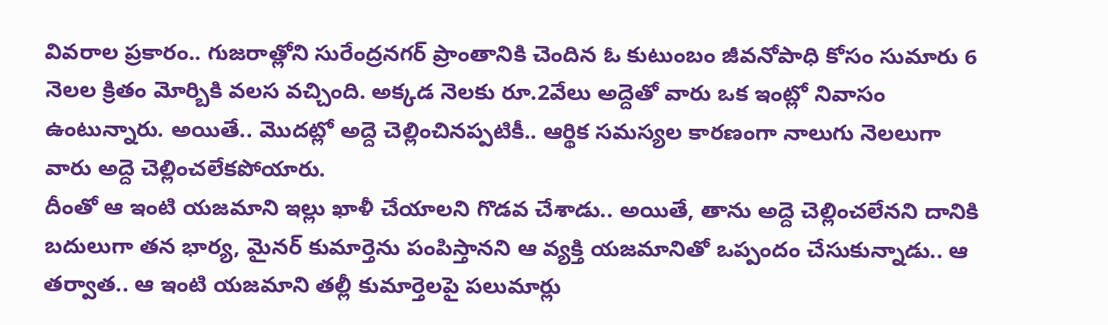వివరాల ప్రకారం.. గుజరాత్లోని సురేంద్రనగర్ ప్రాంతానికి చెందిన ఓ కుటుంబం జీవనోపాధి కోసం సుమారు 6 నెలల క్రితం మోర్బికి వలస వచ్చింది. అక్కడ నెలకు రూ.2వేలు అద్దెతో వారు ఒక ఇంట్లో నివాసం ఉంటున్నారు. అయితే.. మొదట్లో అద్దె చెల్లించినప్పటికీ.. ఆర్థిక సమస్యల కారణంగా నాలుగు నెలలుగా వారు అద్దె చెల్లించలేకపోయారు.
దీంతో ఆ ఇంటి యజమాని ఇల్లు ఖాళీ చేయాలని గొడవ చేశాడు.. అయితే, తాను అద్దె చెల్లించలేనని దానికి బదులుగా తన భార్య, మైనర్ కుమార్తెను పంపిస్తానని ఆ వ్యక్తి యజమానితో ఒప్పందం చేసుకున్నాడు.. ఆ తర్వాత.. ఆ ఇంటి యజమాని తల్లీ కుమార్తెలపై పలుమార్లు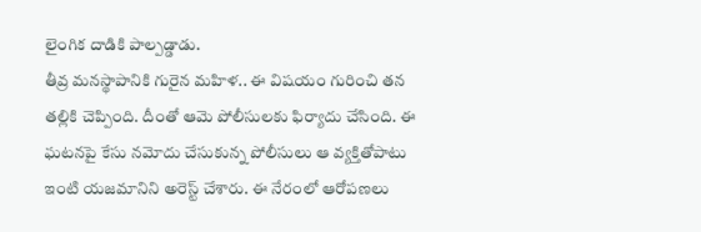లైంగిక దాడికి పాల్పడ్డాడు.
తీవ్ర మనస్థాపానికి గురైన మహిళ.. ఈ విషయం గురించి తన తల్లికి చెప్పింది. దీంతో ఆమె పోలీసులకు ఫిర్యాదు చేసింది. ఈ ఘటనపై కేసు నమోదు చేసుకున్న పోలీసులు ఆ వ్యక్తితోపాటు ఇంటి యజమానిని అరెస్ట్ చేశారు. ఈ నేరంలో ఆరోపణలు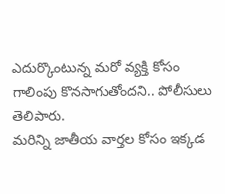ఎదుర్కొంటున్న మరో వ్యక్తి కోసం గాలింపు కొనసాగుతోందని.. పోలీసులు తెలిపారు.
మరిన్ని జాతీయ వార్తల కోసం ఇక్కడ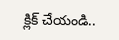క్లిక్ చేయండి..